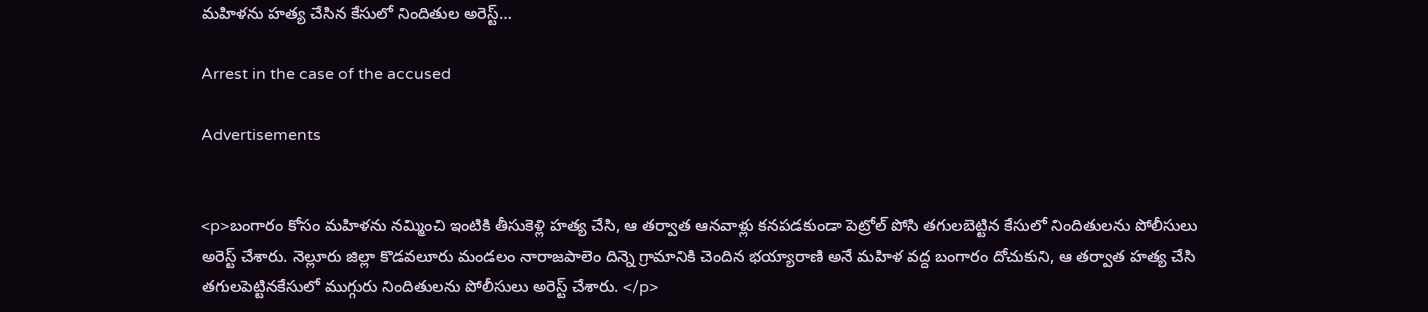మహిళను హత్య చేసిన కేసులో నిందితుల అరెస్ట్…

Arrest in the case of the accused

Advertisements


<p>బంగారం కోసం మహిళను నమ్మించి ఇంటికి తీసుకెళ్లి హత్య చేసి, ఆ తర్వాత ఆనవాళ్లు కనపడకుండా పెట్రోల్ పోసి తగులబెట్టిన కేసులో నిందితులను పోలీసులు అరెస్ట్ చేశారు. నెల్లూరు జిల్లా కొడవలూరు మండలం నారాజపాలెం దిన్నె గ్రామానికి చెందిన భయ్యారాణి అనే మహిళ వద్ద బంగారం దోచుకుని, ఆ తర్వాత హత్య చేసి తగులపెట్టినకేసులో ముగ్గురు నిందితులను పోలీసులు అరెస్ట్ చేశారు. </p>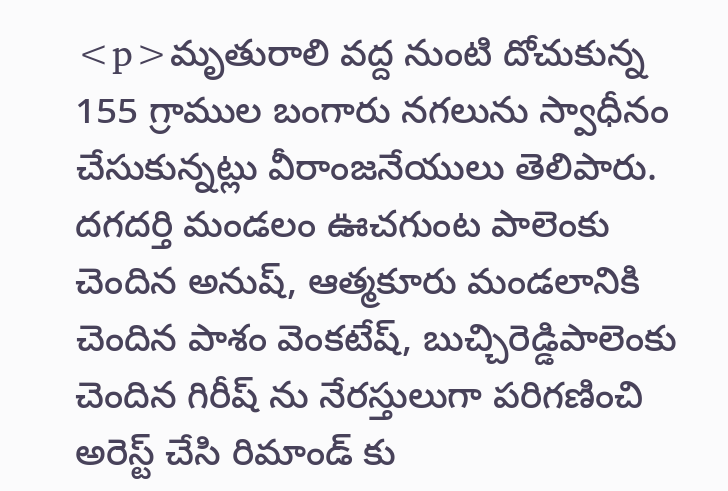<p>మృతురాలి వద్ద నుంటి దోచుకున్న 155 గ్రాముల బంగారు నగలును స్వాధీనం చేసుకున్నట్లు వీరాంజనేయులు తెలిపారు. దగదర్తి మండలం ఊచగుంట పాలెంకు చెందిన అనుష్, ఆత్మకూరు మండలానికి చెందిన పాశం వెంకటేష్, బుచ్చిరెడ్డిపాలెంకు చెందిన గిరీష్ ను నేరస్తులుగా పరిగణించి అరెస్ట్ చేసి రిమాండ్ కు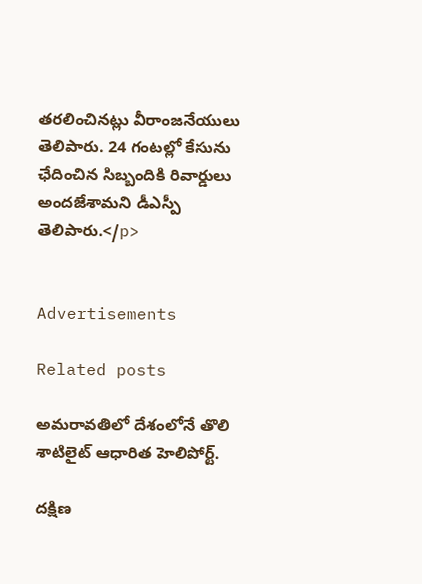తరలించినట్లు వీరాంజనేయులు తెలిపారు. 24 గంటల్లో కేసును ఛేదించిన సిబ్బందికి రివార్డులు అందజేశామని డీఎస్పీ తెలిపారు.</p>


Advertisements

Related posts

అమరావతిలో దేశంలోనే తొలి శాటిలైట్ ఆధారిత హెలిపోర్ట్.

దక్షిణ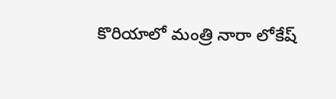కొరియాలో మంత్రి నారా లోకేష్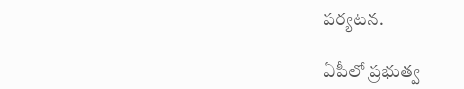పర్యటన.

ఏపీలో ప్రభుత్వ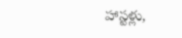హాస్టళ్లు,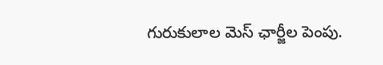గురుకులాల మెస్ ఛార్జీల పెంపు.